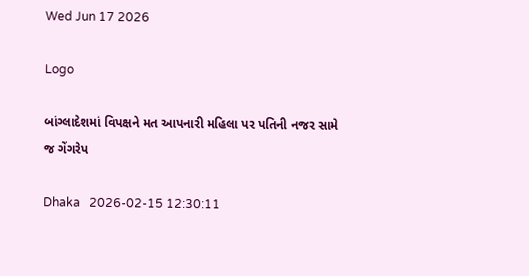Wed Jun 17 2026

Logo

બાંગ્લાદેશમાં વિપક્ષને મત આપનારી મહિલા પર પતિની નજર સામે જ ગેંગરેપ

Dhaka   2026-02-15 12:30:11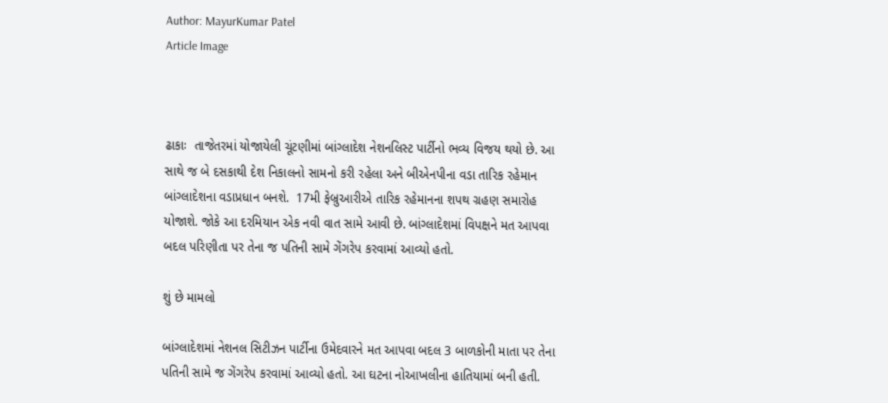Author: MayurKumar Patel
Article Image



ઢાકાઃ  તાજેતરમાં યોજાયેલી ચૂંટણીમાં બાંગ્લાદેશ નેશનલિસ્ટ પાર્ટીનો ભવ્ય વિજય થયો છે. આ સાથે જ બે દસકાથી દેશ નિકાલનો સામનો કરી રહેલા અને બીએનપીના વડા તારિક રહેમાન બાંગ્લાદેશના વડાપ્રધાન બનશે.  17મી ફેબ્રુઆરીએ તારિક રહેમાનના શપથ ગ્રહણ સમારોહ યોજાશે. જોકે આ દરમિયાન એક નવી વાત સામે આવી છે. બાંગ્લાદેશમાં વિપક્ષને મત આપવા બદલ પરિણીતા પર તેના જ પતિની સામે ગેંગરેપ કરવામાં આવ્યો હતો.

શું છે મામલો

બાંગ્લાદેશમાં નેશનલ સિટીઝન પાર્ટીના ઉમેદવારને મત આપવા બદલ 3 બાળકોની માતા પર તેના પતિની સામે જ ગેંગરેપ કરવામાં આવ્યો હતો. આ ઘટના નોઆખલીના હાતિયામાં બની હતી.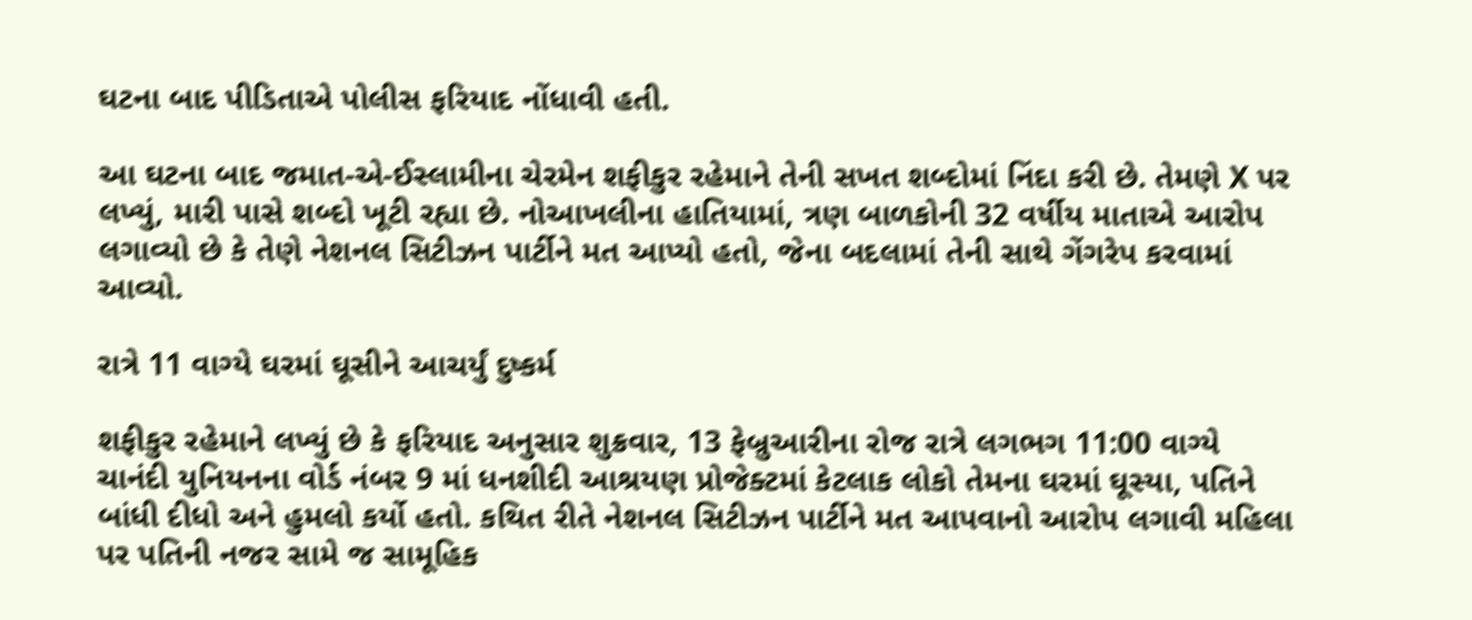ઘટના બાદ પીડિતાએ પોલીસ ફરિયાદ નોંધાવી હતી.

આ ઘટના બાદ જમાત-એ-ઈસ્લામીના ચેરમેન શફીકુર રહેમાને તેની સખત શબ્દોમાં નિંદા કરી છે. તેમણે X પર લખ્યું, મારી પાસે શબ્દો ખૂટી રહ્યા છે. નોઆખલીના હાતિયામાં, ત્રણ બાળકોની 32 વર્ષીય માતાએ આરોપ લગાવ્યો છે કે તેણે નેશનલ સિટીઝન પાર્ટીને મત આપ્યો હતો, જેના બદલામાં તેની સાથે ગેંગરેપ કરવામાં આવ્યો.

રાત્રે 11 વાગ્યે ઘરમાં ઘૂસીને આચર્યું દુષ્કર્મ

શફીકુર રહેમાને લખ્યું છે કે ફરિયાદ અનુસાર શુક્રવાર, 13 ફેબ્રુઆરીના રોજ રાત્રે લગભગ 11:00 વાગ્યે ચાનંદી યુનિયનના વોર્ડ નંબર 9 માં ધનશીદી આશ્રયણ પ્રોજેક્ટમાં કેટલાક લોકો તેમના ઘરમાં ઘૂસ્યા, પતિને બાંધી દીધો અને હુમલો કર્યો હતો. કથિત રીતે નેશનલ સિટીઝન પાર્ટીને મત આપવાનો આરોપ લગાવી મહિલા પર પતિની નજર સામે જ સામૂહિક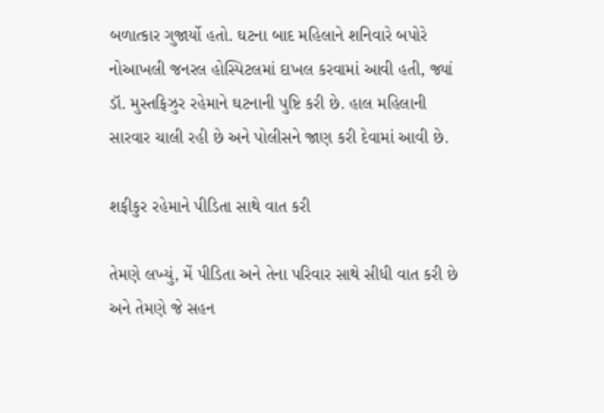બળાત્કાર ગુજાર્યો હતો. ઘટના બાદ મહિલાને શનિવારે બપોરે નોઆખલી જનરલ હોસ્પિટલમાં દાખલ કરવામાં આવી હતી, જ્યાં ડૉ. મુસ્તફિઝુર રહેમાને ઘટનાની પુષ્ટિ કરી છે. હાલ મહિલાની સારવાર ચાલી રહી છે અને પોલીસને જાણ કરી દેવામાં આવી છે.

શફીકુર રહેમાને પીડિતા સાથે વાત કરી

તેમણે લખ્યું, મેં પીડિતા અને તેના પરિવાર સાથે સીધી વાત કરી છે અને તેમણે જે સહન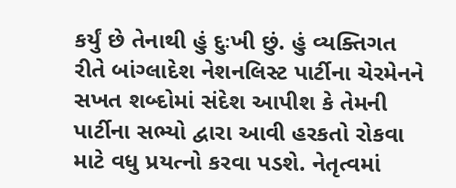કર્યું છે તેનાથી હું દુઃખી છું. હું વ્યક્તિગત રીતે બાંગ્લાદેશ નેશનલિસ્ટ પાર્ટીના ચેરમેનને સખત શબ્દોમાં સંદેશ આપીશ કે તેમની પાર્ટીના સભ્યો દ્વારા આવી હરકતો રોકવા માટે વધુ પ્રયત્નો કરવા પડશે. નેતૃત્વમાં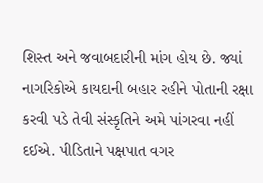શિસ્ત અને જવાબદારીની માંગ હોય છે. જ્યાં નાગરિકોએ કાયદાની બહાર રહીને પોતાની રક્ષા કરવી પડે તેવી સંસ્કૃતિને અમે પાંગરવા નહીં દઈએ. પીડિતાને પક્ષપાત વગર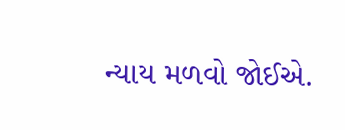ન્યાય મળવો જોઈએ.